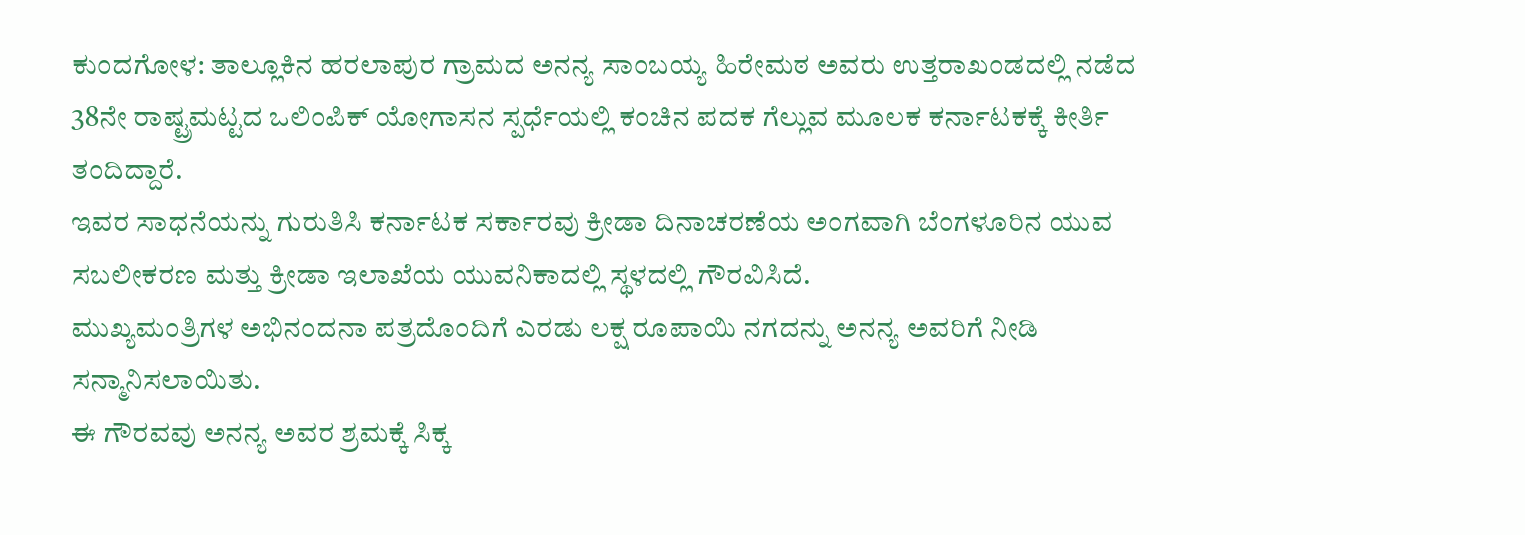ಕುಂದಗೋಳ: ತಾಲ್ಲೂಕಿನ ಹರಲಾಪುರ ಗ್ರಾಮದ ಅನನ್ಯ ಸಾಂಬಯ್ಯ ಹಿರೇಮಠ ಅವರು ಉತ್ತರಾಖಂಡದಲ್ಲಿ ನಡೆದ 38ನೇ ರಾಷ್ಟ್ರಮಟ್ಟದ ಒಲಿಂಪಿಕ್ ಯೋಗಾಸನ ಸ್ಪರ್ಧೆಯಲ್ಲಿ ಕಂಚಿನ ಪದಕ ಗೆಲ್ಲುವ ಮೂಲಕ ಕರ್ನಾಟಕಕ್ಕೆ ಕೀರ್ತಿ ತಂದಿದ್ದಾರೆ.
ಇವರ ಸಾಧನೆಯನ್ನು ಗುರುತಿಸಿ ಕರ್ನಾಟಕ ಸರ್ಕಾರವು ಕ್ರೀಡಾ ದಿನಾಚರಣೆಯ ಅಂಗವಾಗಿ ಬೆಂಗಳೂರಿನ ಯುವ ಸಬಲೀಕರಣ ಮತ್ತು ಕ್ರೀಡಾ ಇಲಾಖೆಯ ಯುವನಿಕಾದಲ್ಲಿ ಸ್ಥಳದಲ್ಲಿ ಗೌರವಿಸಿದೆ.
ಮುಖ್ಯಮಂತ್ರಿಗಳ ಅಭಿನಂದನಾ ಪತ್ರದೊಂದಿಗೆ ಎರಡು ಲಕ್ಷ ರೂಪಾಯಿ ನಗದನ್ನು ಅನನ್ಯ ಅವರಿಗೆ ನೀಡಿ ಸನ್ಮಾನಿಸಲಾಯಿತು.
ಈ ಗೌರವವು ಅನನ್ಯ ಅವರ ಶ್ರಮಕ್ಕೆ ಸಿಕ್ಕ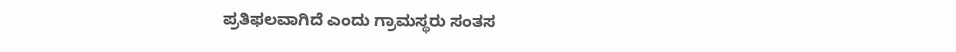ಪ್ರತಿಫಲವಾಗಿದೆ ಎಂದು ಗ್ರಾಮಸ್ಥರು ಸಂತಸ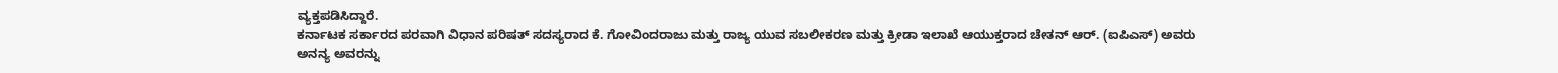ವ್ಯಕ್ತಪಡಿಸಿದ್ದಾರೆ.
ಕರ್ನಾಟಕ ಸರ್ಕಾರದ ಪರವಾಗಿ ವಿಧಾನ ಪರಿಷತ್ ಸದಸ್ಯರಾದ ಕೆ. ಗೋವಿಂದರಾಜು ಮತ್ತು ರಾಜ್ಯ ಯುವ ಸಬಲೀಕರಣ ಮತ್ತು ಕ್ರೀಡಾ ಇಲಾಖೆ ಆಯುಕ್ತರಾದ ಚೇತನ್ ಆರ್. (ಐಪಿಎಸ್) ಅವರು ಅನನ್ಯ ಅವರನ್ನು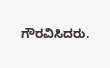ಗೌರವಿಸಿದರು.